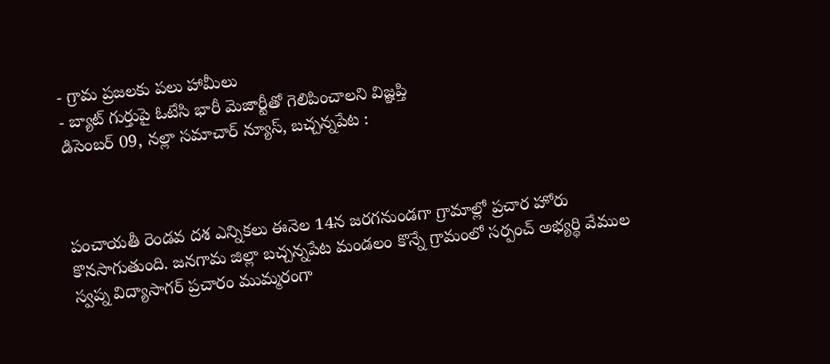- గ్రామ ప్రజలకు పలు హామీలు
- బ్యాట్ గుర్తుపై ఓటేసి భారీ మెజార్టీతో గెలిపించాలని విజ్ఞప్తి
డిసెంబర్ 09, నల్లా సమాచార్ న్యూస్, బచ్చన్నపేట :



పంచాయతీ రెండవ దశ ఎన్నికలు ఈనెల 14న జరగనుండగా గ్రామాల్లో ప్రచార హోరు కొనసాగుతుంది. జనగామ జిల్లా బచ్చన్నపేట మండలం కొన్నే గ్రామంలో సర్పంచ్ అభ్యర్థి వేముల స్వప్న విద్యాసాగర్ ప్రచారం ముమ్మరంగా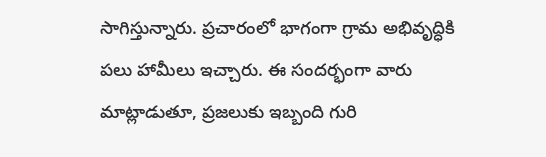సాగిస్తున్నారు. ప్రచారంలో భాగంగా గ్రామ అభివృద్ధికి పలు హామీలు ఇచ్చారు. ఈ సందర్భంగా వారు మాట్లాడుతూ, ప్రజలుకు ఇబ్బంది గురి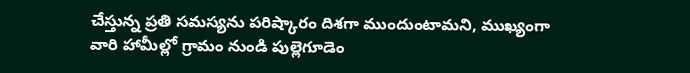చేస్తున్న ప్రతి సమస్యను పరిష్కారం దిశగా ముందుంటామని, ముఖ్యంగా వారి హామీల్లో గ్రామం నుండి పుల్లెగూడెం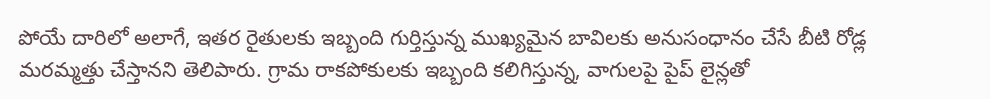పోయే దారిలో అలాగే, ఇతర రైతులకు ఇబ్బంది గుర్తిస్తున్న ముఖ్యమైన బావిలకు అనుసంధానం చేసే బీటి రోడ్ల మరమ్మత్తు చేస్తానని తెలిపారు. గ్రామ రాకపోకులకు ఇబ్బంది కలిగిస్తున్న, వాగులపై పైప్ లైన్లతో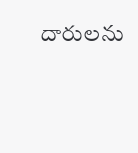దారులను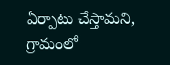ఏర్పాటు చేస్తామని, గ్రామంలో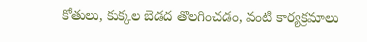కోతులు, కుక్కల బెడద తొలగించడం, వంటి కార్యక్రమాలు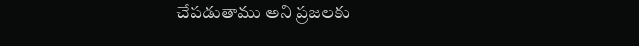చేపడుతాము అని ప్రజలకు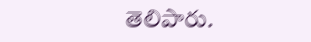తెలిపారు.